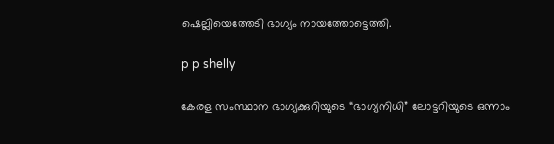ഷെല്ലിയെത്തേടി ഭാഗ്യം നായത്തോട്ടെത്തി.

p p shelly

കേരള സംസ്ഥാന ഭാഗ്യക്കുറിയുടെ “ഭാഗ്യനിധി” ലോട്ടറിയുടെ ഒന്നാം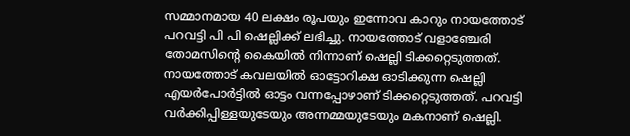സമ്മാനമായ 40 ലക്ഷം രൂപയും ഇന്നോവ കാറും നായത്തോട് പറവട്ടി പി പി ഷെല്ലിക്ക് ലഭിച്ചു. നായത്തോട് വളാഞ്ചേരി തോമസിന്റെ കൈയില്‍ നിന്നാണ്‌ ഷെല്ലി ടിക്കറ്റെടുത്തത്. നായത്തോട് കവലയില്‍ ഓട്ടോറിക്ഷ ഓടിക്കുന്ന ഷെല്ലി എയര്‍പോര്‍ട്ടില്‍ ഓട്ടം വന്നപ്പോഴാണ്‌ ടിക്കറ്റെടുത്തത്. പറവട്ടി വര്‍ക്കിപ്പിള്ളയുടേയും അന്നമ്മയുടേയും മകനാണ്‌ ഷെല്ലി.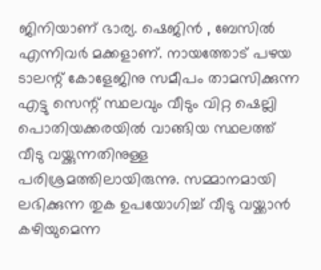ജിനിയാണ്‌ ഭാര്യ. ഷെജിന്‍ , ബേസില്‍ എന്നിവര്‍ മക്കളാണ്‌. നായത്തോട് പഴയ ടാലന്റ് കോളേജിനു സമീപം താമസിക്കുന്ന എട്ടു സെന്റ് സ്ഥലവും വീടും വിറ്റ ഷെല്ലി പൊതിയക്കരയില്‍ വാങ്ങിയ സ്ഥലത്ത് വീടു വയ്ക്കുന്നതിനുള്ള പരിശ്രമത്തിലായിരുന്നു. സമ്മാനമായി ലഭിക്കുന്ന തുക ഉപയോഗിച്ച് വീടു വയ്ക്കാന്‍ കഴിയുമെന്ന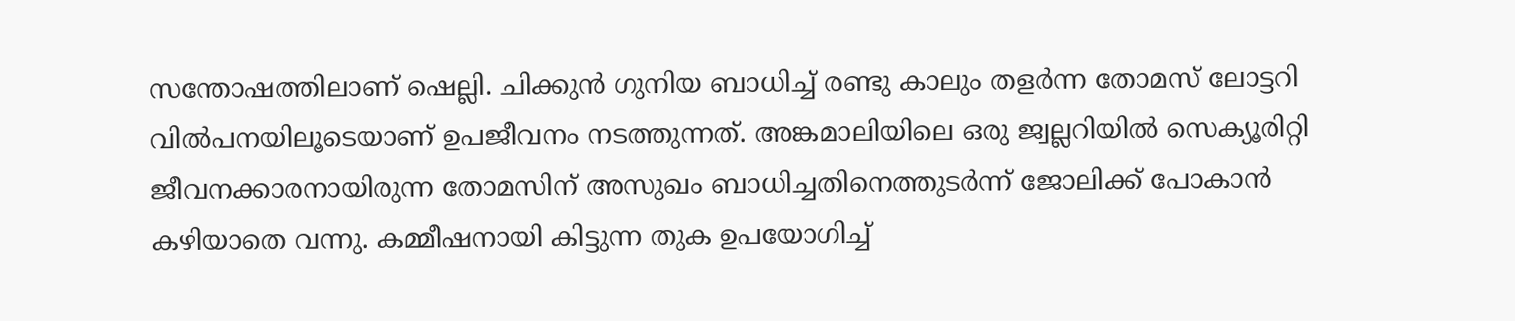സന്തോഷത്തിലാണ്‌ ഷെല്ലി. ചിക്കുന്‍ ഗുനിയ ബാധിച്ച് രണ്ടു കാലും തളര്‍ന്ന തോമസ് ലോട്ടറി വില്‍‌പനയിലൂടെയാണ്‌ ഉപജീവനം നടത്തുന്നത്. അങ്കമാലിയിലെ ഒരു ജ്വല്ലറിയില്‍ സെക്യൂരിറ്റി ജീവനക്കാരനായിരുന്ന തോമസിന്‌ അസുഖം ബാധിച്ചതിനെത്തുടര്‍ന്ന് ജോലിക്ക് പോകാന്‍ കഴിയാതെ വന്നു. കമ്മീഷനായി കിട്ടുന്ന തുക ഉപയോഗിച്ച്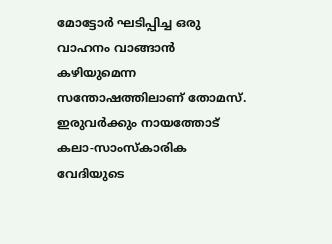മോട്ടോര്‍ ഘടിപ്പിച്ച ഒരു വാഹനം വാങ്ങാന്‍ കഴിയുമെന്ന സന്തോഷത്തിലാണ്‌ തോമസ്. ഇരുവര്‍ക്കും നായത്തോട് കലാ-സാംസ്കാരിക വേദിയുടെ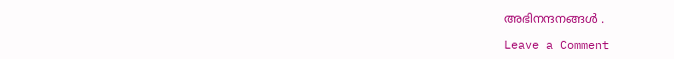അഭിനന്ദനങ്ങള്‍ .

Leave a Comment